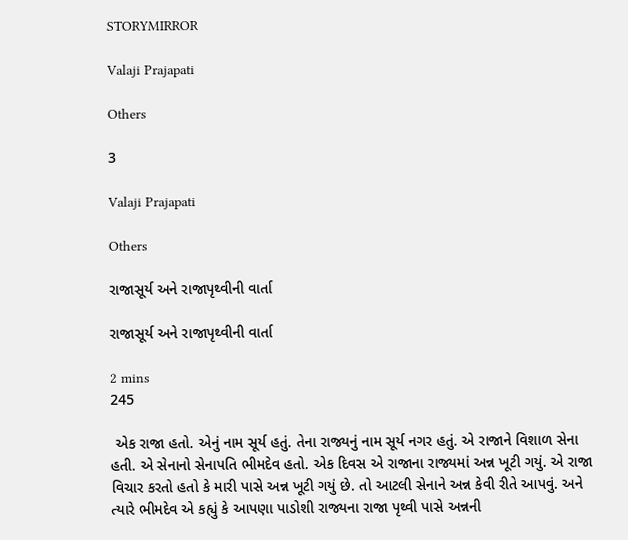STORYMIRROR

Valaji Prajapati

Others

3

Valaji Prajapati

Others

રાજાસૂર્ય અને રાજાપૃથ્વીની વાર્તા

રાજાસૂર્ય અને રાજાપૃથ્વીની વાર્તા

2 mins
245

 એક રાજા હતો. એનું નામ સૂર્ય હતું. તેના રાજ્યનું નામ સૂર્ય નગર હતું. એ રાજાને વિશાળ સેના હતી. એ સેનાનો સેનાપતિ ભીમદેવ હતો. એક દિવસ એ રાજાના રાજ્યમાં અન્ન ખૂટી ગયું. એ રાજા વિચાર કરતો હતો કે મારી પાસે અન્ન ખૂટી ગયું છે. તો આટલી સેનાને અન્ન કેવી રીતે આપવું. અને ત્યારે ભીમદેવ એ કહ્યું કે આપણા પાડોશી રાજ્યના રાજા પૃથ્વી પાસે અન્નની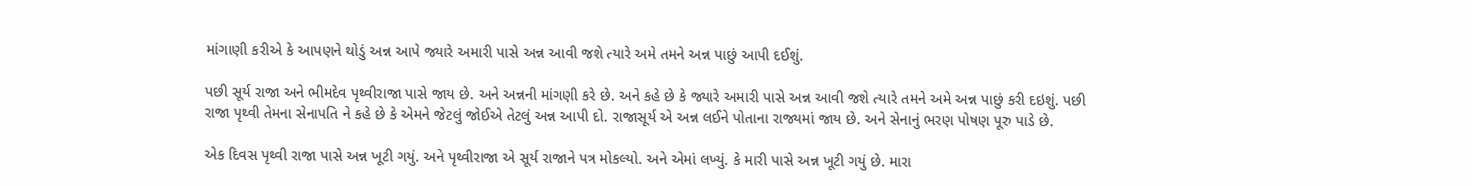માંગાણી કરીએ કે આપણને થોડું અન્ન આપે જ્યારે અમારી પાસે અન્ન આવી જશે ત્યારે અમે તમને અન્ન પાછું આપી દઈશું.

પછી સૂર્ય રાજા અને ભીમદેવ પૃથ્વીરાજા પાસે જાય છે. અને અન્નની માંગણી કરે છે. અને કહે છે કે જ્યારે અમારી પાસે અન્ન આવી જશે ત્યારે તમને અમે અન્ન પાછું કરી દઇશું. પછી રાજા પૃથ્વી તેમના સેનાપતિ ને કહે છે કે એમને જેટલું જોઈએ તેટલું અન્ન આપી દો. રાજાસૂર્ય એ અન્ન લઈને પોતાના રાજ્યમાં જાય છે. અને સેનાનું ભરણ પોષણ પૂરુ પાડે છે.

એક દિવસ પૃથ્વી રાજા પાસે અન્ન ખૂટી ગયું. અને પૃથ્વીરાજા એ સૂર્ય રાજાને પત્ર મોકલ્યો. અને એમાં લખ્યું. કે મારી પાસે અન્ન ખૂટી ગયું છે. મારા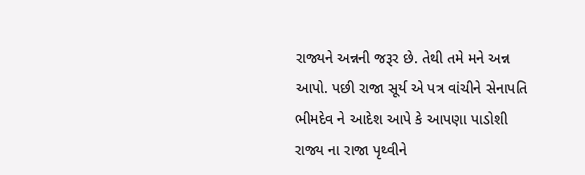રાજ્યને અન્નની જરૂર છે. તેથી તમે મને અન્ન આપો. પછી રાજા સૂર્ય એ પત્ર વાંચીને સેનાપતિ ભીમદેવ ને આદેશ આપે કે આપણા પાડોશી રાજ્ય ના રાજા પૃથ્વીને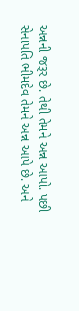અન્નની જરૂર છે. તેથી તેમને અન્ન આપો. પછી સેનાપતિ ભીમદેવ તેમને અન્ન આપે છે. અને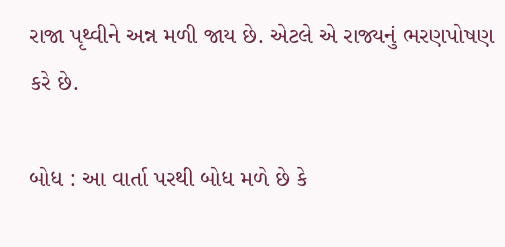રાજા પૃથ્વીને અન્ન મળી જાય છે. એટલે એ રાજ્યનું ભરણપોષણ કરે છે.

બોધ : આ વાર્તા પરથી બોધ મળે છે કે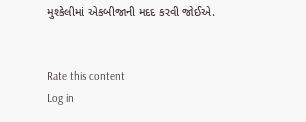મુશ્કેલીમાં એકબીજાની મદદ કરવી જોઈએ.


Rate this content
Log in